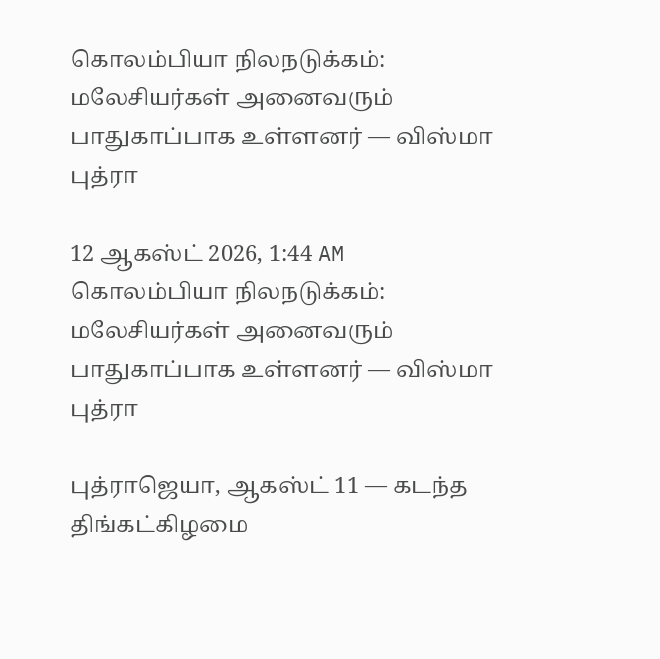கொலம்பியா நிலநடுக்கம்: மலேசியர்கள் அனைவரும் பாதுகாப்பாக உள்ளனர் — விஸ்மா புத்ரா

12 ஆகஸ்ட் 2026, 1:44 AM
கொலம்பியா நிலநடுக்கம்: மலேசியர்கள் அனைவரும் பாதுகாப்பாக உள்ளனர் — விஸ்மா புத்ரா

புத்ராஜெயா, ஆகஸ்ட் 11 — கடந்த திங்கட்கிழமை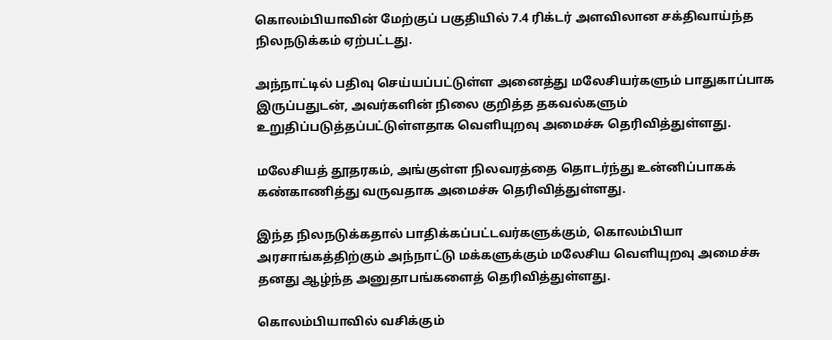கொலம்பியாவின் மேற்குப் பகுதியில் 7.4 ரிக்டர் அளவிலான சக்திவாய்ந்த நிலநடுக்கம் ஏற்பட்டது.

அந்நாட்டில் பதிவு செய்யப்பட்டுள்ள அனைத்து மலேசியர்களும் பாதுகாப்பாக இருப்பதுடன், அவர்களின் நிலை குறித்த தகவல்களும் உறுதிப்படுத்தப்பட்டுள்ளதாக வெளியுறவு அமைச்சு தெரிவித்துள்ளது.

மலேசியத் தூதரகம், அங்குள்ள நிலவரத்தை தொடர்ந்து உன்னிப்பாகக் கண்காணித்து வருவதாக அமைச்சு தெரிவித்துள்ளது.

இந்த நிலநடுக்கதால் பாதிக்கப்பட்டவர்களுக்கும், கொலம்பியா அரசாங்கத்திற்கும் அந்நாட்டு மக்களுக்கும் மலேசிய வெளியுறவு அமைச்சு தனது ஆழ்ந்த அனுதாபங்களைத் தெரிவித்துள்ளது.

கொலம்பியாவில் வசிக்கும்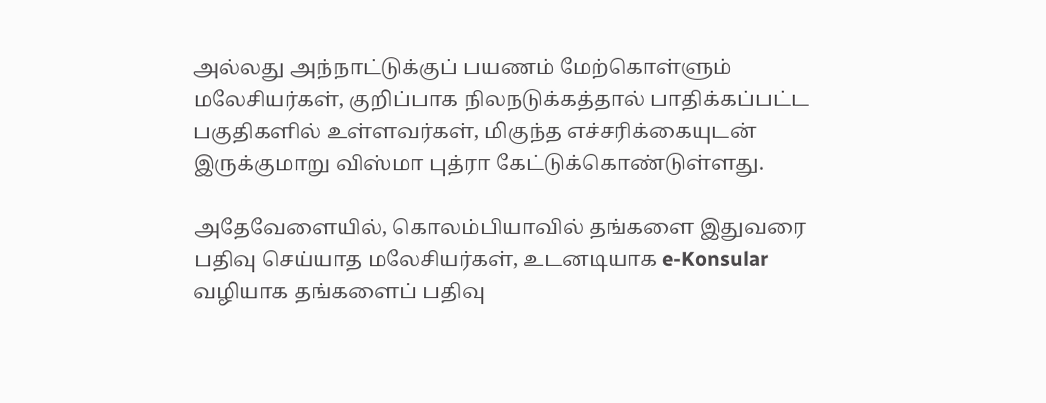அல்லது அந்நாட்டுக்குப் பயணம் மேற்கொள்ளும் மலேசியர்கள், குறிப்பாக நிலநடுக்கத்தால் பாதிக்கப்பட்ட பகுதிகளில் உள்ளவர்கள், மிகுந்த எச்சரிக்கையுடன் இருக்குமாறு விஸ்மா புத்ரா கேட்டுக்கொண்டுள்ளது.

அதேவேளையில், கொலம்பியாவில் தங்களை இதுவரை பதிவு செய்யாத மலேசியர்கள், உடனடியாக e-Konsular வழியாக தங்களைப் பதிவு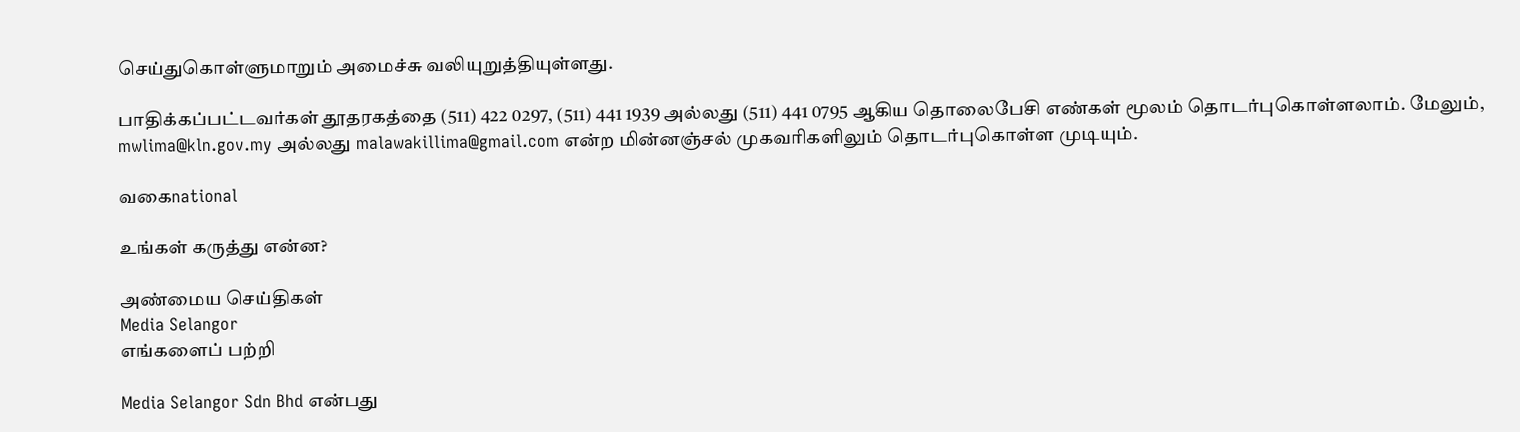செய்துகொள்ளுமாறும் அமைச்சு வலியுறுத்தியுள்ளது.

பாதிக்கப்பட்டவர்கள் தூதரகத்தை (511) 422 0297, (511) 441 1939 அல்லது (511) 441 0795 ஆகிய தொலைபேசி எண்கள் மூலம் தொடர்புகொள்ளலாம். மேலும், mwlima@kln.gov.my அல்லது malawakillima@gmail.com என்ற மின்னஞ்சல் முகவரிகளிலும் தொடர்புகொள்ள முடியும்.

வகைnational

உங்கள் கருத்து என்ன?

அண்மைய செய்திகள்
Media Selangor
எங்களைப் பற்றி

Media Selangor Sdn Bhd என்பது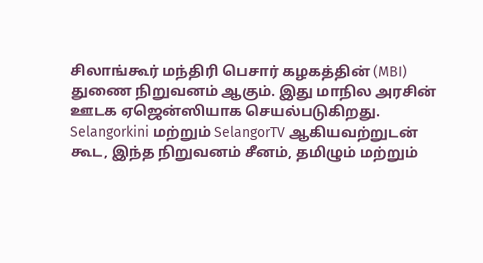சிலாங்கூர் மந்திரி பெசார் கழகத்தின் (MBI) துணை நிறுவனம் ஆகும். இது மாநில அரசின் ஊடக ஏஜென்ஸியாக செயல்படுகிறது. Selangorkini மற்றும் SelangorTV ஆகியவற்றுடன் கூட, இந்த நிறுவனம் சீனம், தமிழும் மற்றும்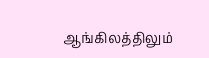ஆங்கிலத்திலும்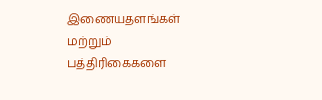இணையதளங்கள் மற்றும் பத்திரிகைகளை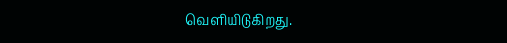வெளியிடுகிறது.